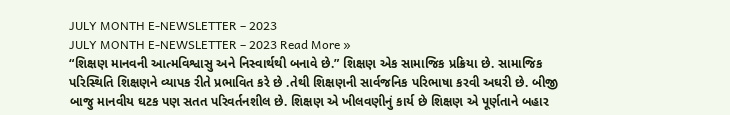JULY MONTH E-NEWSLETTER – 2023
JULY MONTH E-NEWSLETTER – 2023 Read More »
“શિક્ષણ માનવની આત્મવિશ્વાસુ અને નિસ્વાર્થથી બનાવે છે.” શિક્ષણ એક સામાજિક પ્રક્રિયા છે. સામાજિક પરિસ્થિતિ શિક્ષણને વ્યાપક રીતે પ્રભાવિત કરે છે .તેથી શિક્ષણની સાર્વજનિક પરિભાષા કરવી અઘરી છે. બીજી બાજુ માનવીય ઘટક પણ સતત પરિવર્તનશીલ છે. શિક્ષણ એ ખીલવણીનું કાર્ય છે શિક્ષણ એ પૂર્ણતાને બહાર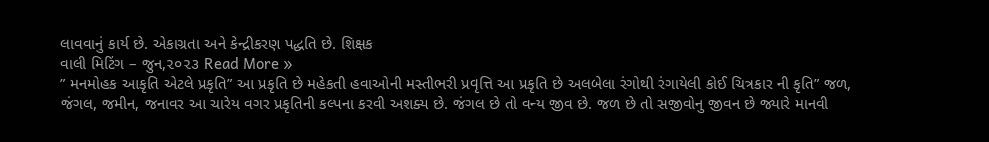લાવવાનું કાર્ય છે. એકાગ્રતા અને કેન્દ્રીકરણ પદ્ધતિ છે. શિક્ષક
વાલી મિટિંગ – જુન,૨૦૨૩ Read More »
” મનમોહક આકૃતિ એટલે પ્રકૃતિ” આ પ્રકૃતિ છે મહેકતી હવાઓની મસ્તીભરી પ્રવૃત્તિ આ પ્રકૃતિ છે અલબેલા રંગોથી રંગાયેલી કોઈ ચિત્રકાર ની કૃતિ” જળ, જંગલ, જમીન, જનાવર આ ચારેય વગર પ્રકૃતિની કલ્પના કરવી અશક્ય છે. જંગલ છે તો વન્ય જીવ છે. જળ છે તો સજીવોનુ જીવન છે જ્યારે માનવી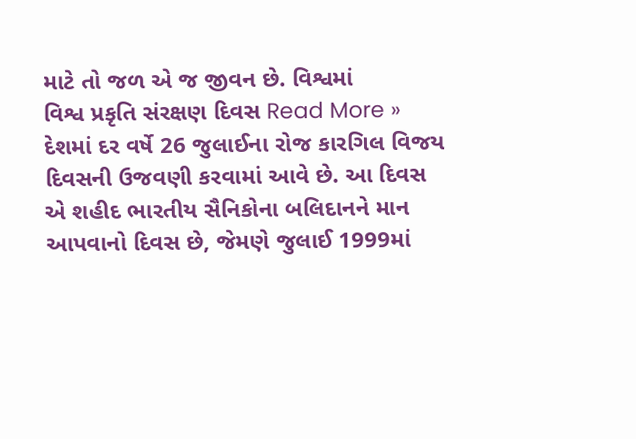માટે તો જળ એ જ જીવન છે. વિશ્વમાં
વિશ્વ પ્રકૃતિ સંરક્ષણ દિવસ Read More »
દેશમાં દર વર્ષે 26 જુલાઈના રોજ કારગિલ વિજય દિવસની ઉજવણી કરવામાં આવે છે. આ દિવસ એ શહીદ ભારતીય સૈનિકોના બલિદાનને માન આપવાનો દિવસ છે, જેમણે જુલાઈ 1999માં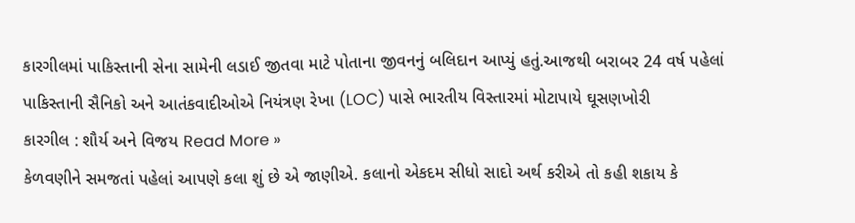કારગીલમાં પાકિસ્તાની સેના સામેની લડાઈ જીતવા માટે પોતાના જીવનનું બલિદાન આપ્યું હતું.આજથી બરાબર 24 વર્ષ પહેલાં પાકિસ્તાની સૈનિકો અને આતંકવાદીઓએ નિયંત્રણ રેખા (LOC) પાસે ભારતીય વિસ્તારમાં મોટાપાયે ઘૂસણખોરી
કારગીલ : શૌર્ય અને વિજય Read More »
કેળવણીને સમજતાં પહેલાં આપણે કલા શું છે એ જાણીએ. કલાનો એકદમ સીધો સાદો અર્થ કરીએ તો કહી શકાય કે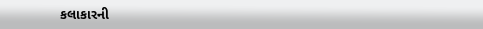કલાકારની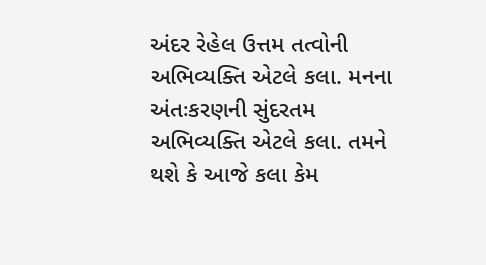અંદર રેહેલ ઉત્તમ તત્વોની અભિવ્યક્તિ એટલે કલા. મનના અંતઃકરણની સુંદરતમ અભિવ્યક્તિ એટલે કલા. તમને થશે કે આજે કલા કેમ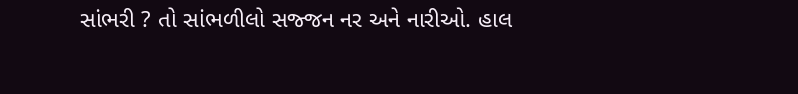સાંભરી ? તો સાંભળીલો સજ્જન નર અને નારીઓ. હાલ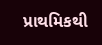પ્રાથમિકથી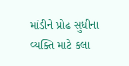માંડીને પ્રોઢ સુધીના વ્યક્તિ માટે કલા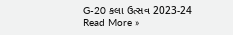G-20 કલા ઉત્સવ 2023-24 Read More »